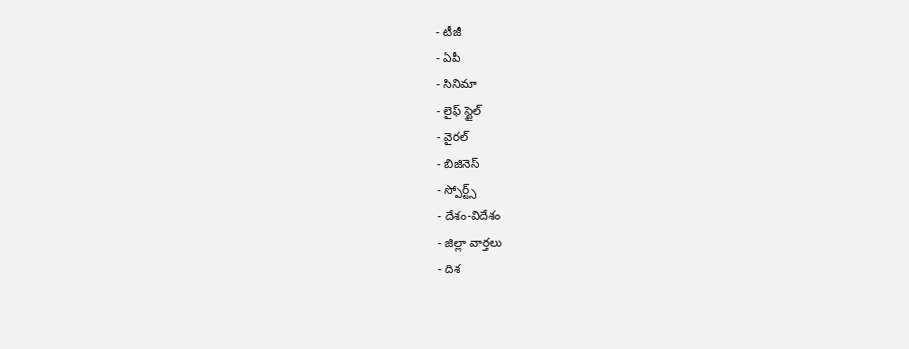- టీజీ
- ఏపీ
- సినిమా
- లైఫ్ స్టైల్
- వైరల్
- బిజినెస్
- స్పోర్ట్స్
- దేశం-విదేశం
- జిల్లా వార్తలు
- దిశ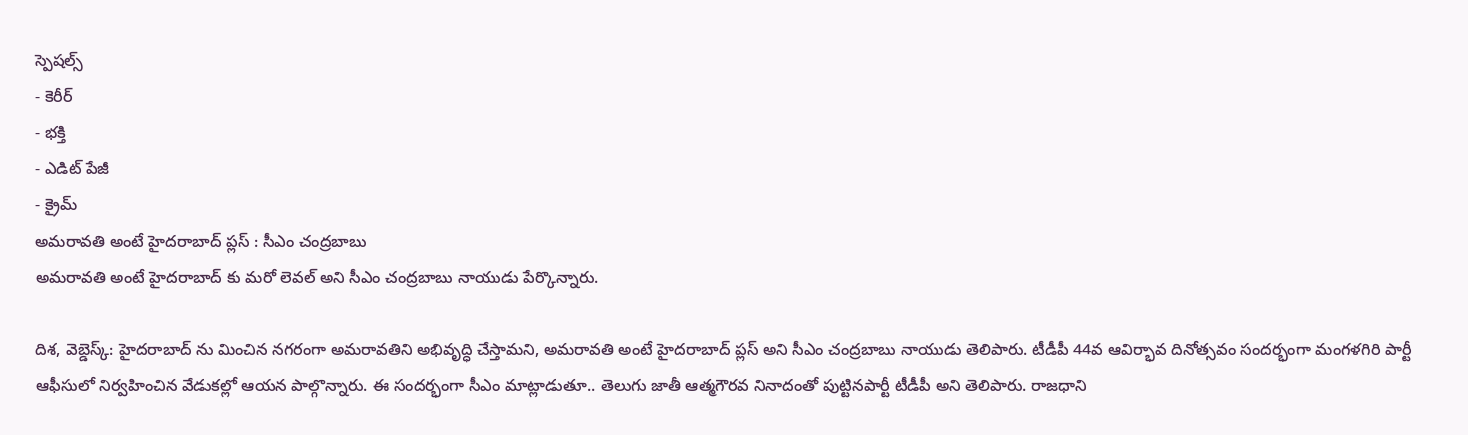స్పెషల్స్
- కెరీర్
- భక్తి
- ఎడిట్ పేజీ
- క్రైమ్
అమరావతి అంటే హైదరాబాద్ ప్లస్ : సీఎం చంద్రబాబు
అమరావతి అంటే హైదరాబాద్ కు మరో లెవల్ అని సీఎం చంద్రబాబు నాయుడు పేర్కొన్నారు.

దిశ, వెబ్డెస్క్: హైదరాబాద్ ను మించిన నగరంగా అమరావతిని అభివృద్ధి చేస్తామని, అమరావతి అంటే హైదరాబాద్ ప్లస్ అని సీఎం చంద్రబాబు నాయుడు తెలిపారు. టీడీపీ 44వ ఆవిర్భావ దినోత్సవం సందర్భంగా మంగళగిరి పార్టీ ఆఫీసులో నిర్వహించిన వేడుకల్లో ఆయన పాల్గొన్నారు. ఈ సందర్భంగా సీఎం మాట్లాడుతూ.. తెలుగు జాతీ ఆత్మగౌరవ నినాదంతో పుట్టినపార్టీ టీడీపీ అని తెలిపారు. రాజధాని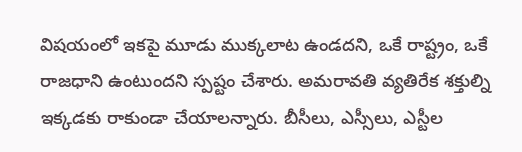విషయంలో ఇకపై మూడు ముక్కలాట ఉండదని, ఒకే రాష్ట్రం, ఒకే రాజధాని ఉంటుందని స్పష్టం చేశారు. అమరావతి వ్యతిరేక శక్తుల్ని ఇక్కడకు రాకుండా చేయాలన్నారు. బీసీలు, ఎస్సీలు, ఎస్టీల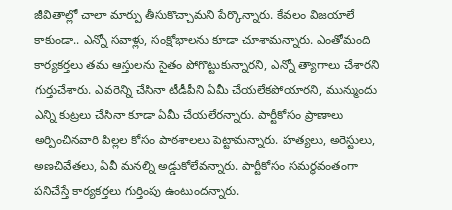జీవితాల్లో చాలా మార్పు తీసుకొచ్చామని పేర్కొన్నారు. కేవలం విజయాలే కాకుండా.. ఎన్నో సవాళ్లు, సంక్షోభాలను కూడా చూశామన్నారు. ఎంతోమంది కార్యకర్తలు తమ ఆస్తులను సైతం పోగొట్టుకున్నారని, ఎన్నో త్యాగాలు చేశారని గుర్తుచేశారు. ఎవరెన్ని చేసినా టీడీపీని ఏమీ చేయలేకపోయారని, మున్ముందు ఎన్ని కుట్రలు చేసినా కూడా ఏమీ చేయలేరన్నారు. పార్టీకోసం ప్రాణాలు అర్పించినవారి పిల్లల కోసం పాఠశాలలు పెట్టామన్నారు. హత్యలు, అరెస్టులు, అణచివేతలు, ఏవీ మనల్ని అడ్డుకోలేవన్నారు. పార్టీకోసం సమర్థవంతంగా పనిచేస్తే కార్యకర్తలు గుర్తింపు ఉంటుందన్నారు.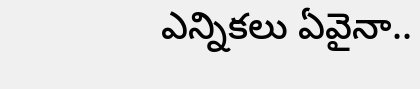ఎన్నికలు ఏవైనా..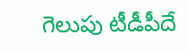గెలుపు టీడీపీదే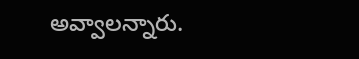అవ్వాలన్నారు.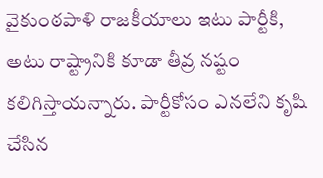వైకుంఠపాళి రాజకీయాలు ఇటు పార్టీకి, అటు రాష్ట్రానికి కూడా తీవ్ర నష్టం కలిగిస్తాయన్నారు. పార్టీకోసం ఎనలేని కృషి చేసిన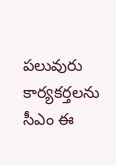పలువురు కార్యకర్తలను సీఎం ఈ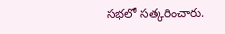సభలో సత్కరించారు.